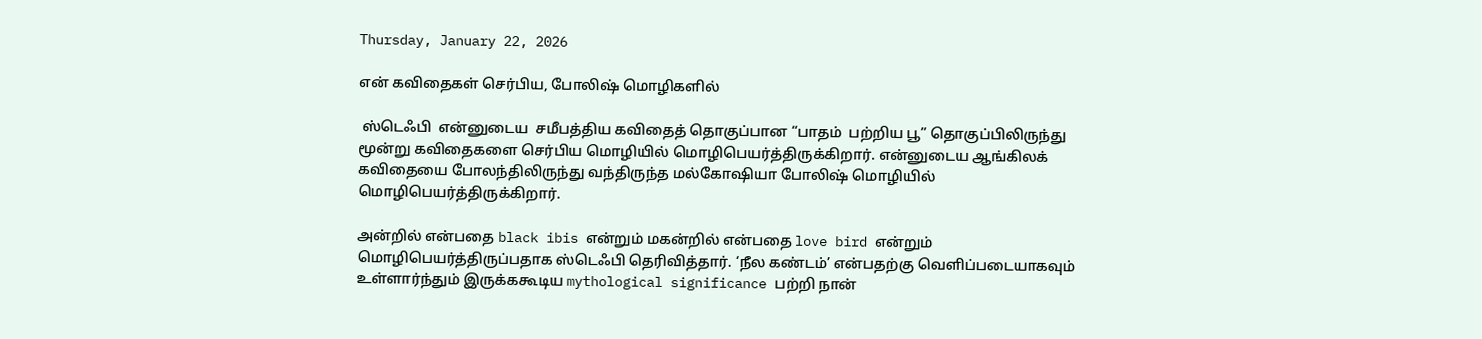Thursday, January 22, 2026

என் கவிதைகள் செர்பிய, போலிஷ் மொழிகளில்

 ஸ்டெஃபி  என்னுடைய  சமீபத்திய கவிதைத் தொகுப்பான “பாதம்  பற்றிய பூ” தொகுப்பிலிருந்து மூன்று கவிதைகளை செர்பிய மொழியில் மொழிபெயர்த்திருக்கிறார். என்னுடைய ஆங்கிலக் கவிதையை போலந்திலிருந்து வந்திருந்த மல்கோஷியா போலிஷ் மொழியில் மொழிபெயர்த்திருக்கிறார்.

அன்றில் என்பதை black ibis என்றும் மகன்றில் என்பதை love bird என்றும் மொழிபெயர்த்திருப்பதாக ஸ்டெஃபி தெரிவித்தார். ‘நீல கண்டம்’ என்பதற்கு வெளிப்படையாகவும் உள்ளார்ந்தும் இருக்ககூடிய mythological significance பற்றி நான்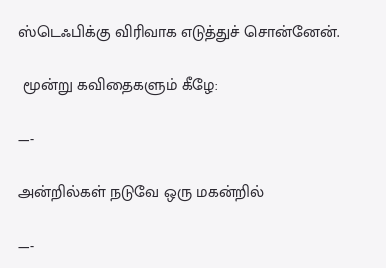ஸ்டெஃபிக்கு விரிவாக எடுத்துச் சொன்னேன்.

 மூன்று கவிதைகளும் கீழே:

—-

அன்றில்கள் நடுவே ஒரு மகன்றில்

—-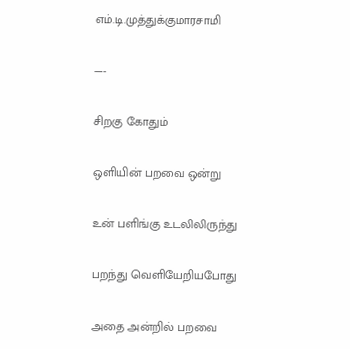எம்.டி.முத்துக்குமாரசாமி

—-

சிறகு கோதும்

ஒளியின் பறவை ஒன்று

உன் பளிங்கு உடலிலிருந்து

பறந்து வெளியேறியபோது

அதை அன்றில் பறவை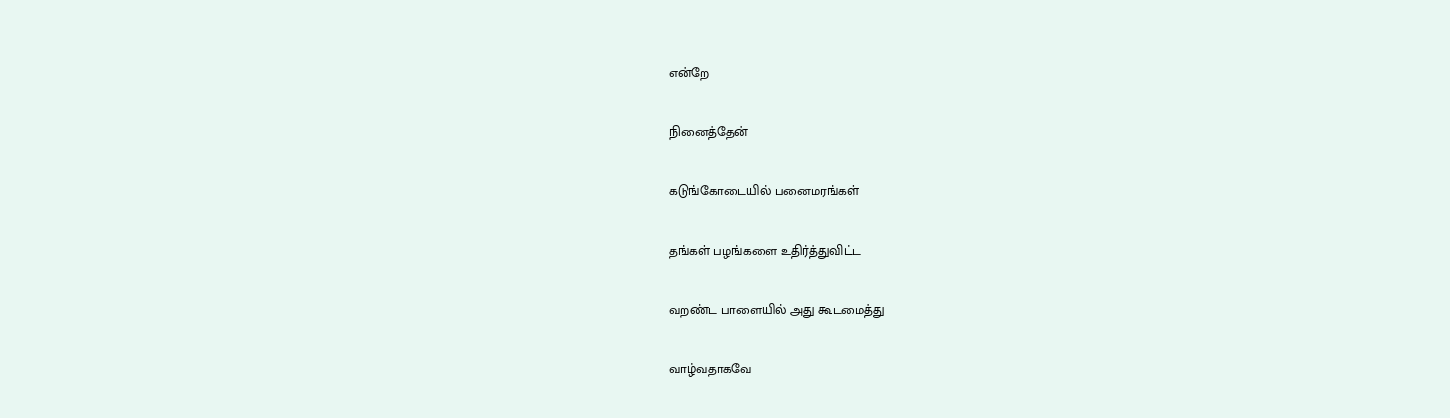என்றே

நினைத்தேன்

கடுங்கோடையில் பனைமரங்கள்

தங்கள் பழங்களை உதிர்த்துவிட்ட

வறண்ட பாளையில் அது கூடமைத்து

வாழ்வதாகவே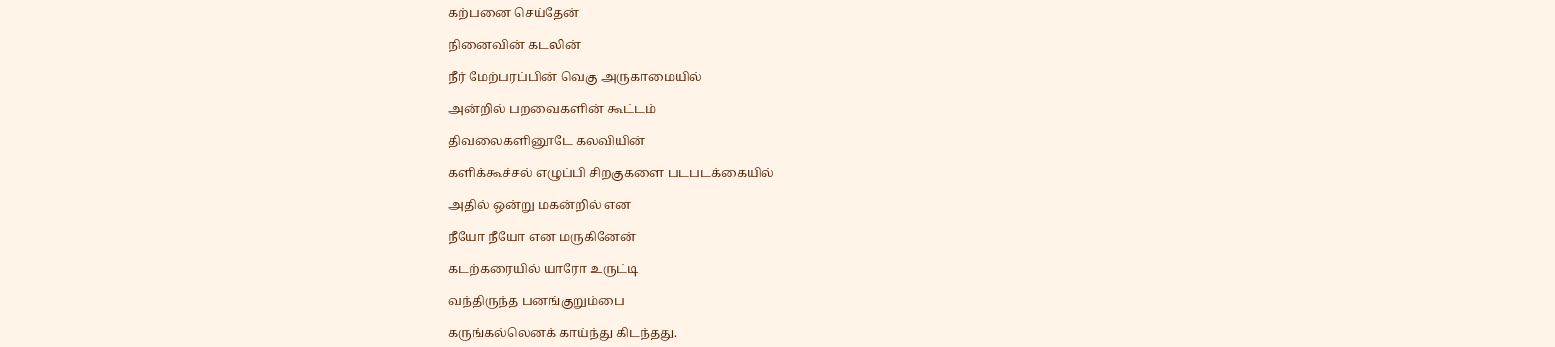கற்பனை செய்தேன்

நினைவின் கடலின்

நீர் மேற்பரப்பின் வெகு அருகாமையில்

அன்றில் பறவைகளின் கூட்டம்

திவலைகளினூடே கலவியின்

களிக்கூச்சல் எழுப்பி சிறகுகளை படபடக்கையில்

அதில் ஒன்று மகன்றில் என

நீயோ நீயோ என மருகினேன்

கடற்கரையில் யாரோ உருட்டி

வந்திருந்த பனங்குறும்பை

கருங்கல்லெனக் காய்ந்து கிடந்தது.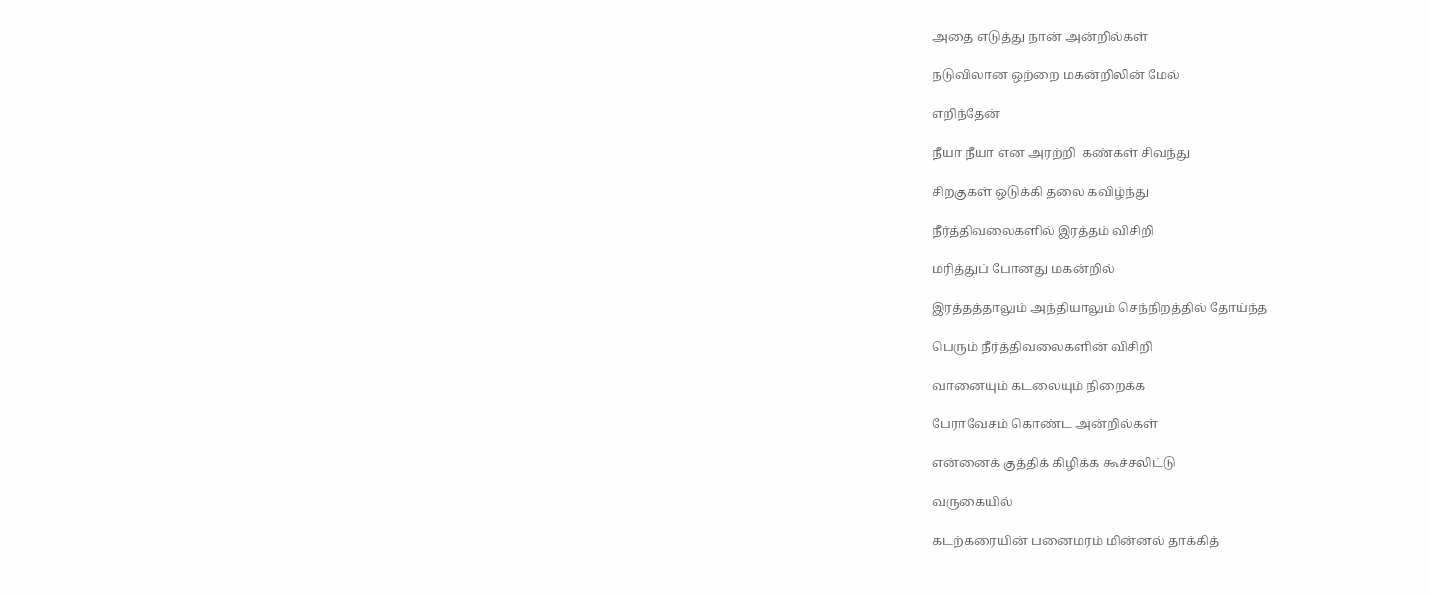அதை எடுத்து நான் அன்றில்கள்

நடுவிலான ஒற்றை மகன்றிலின் மேல்

எறிந்தேன்

நீயா நீயா என அரற்றி  கண்கள் சிவந்து

சிறகுகள் ஒடுக்கி தலை கவிழ்ந்து

நீர்த்திவலைகளில் இரத்தம் விசிறி

மரித்துப் போனது மகன்றில்

இரத்தத்தாலும் அந்தியாலும் செந்நிறத்தில் தோய்ந்த

பெரும் நீர்த்திவலைகளின் விசிறி

வானையும் கடலையும் நிறைக்க

பேராவேசம் கொண்ட அன்றில்கள்

என்னைக் குத்திக் கிழிக்க கூச்சலிட்டு

வருகையில்

கடற்கரையின் பனைமரம் மின்னல் தாக்கித்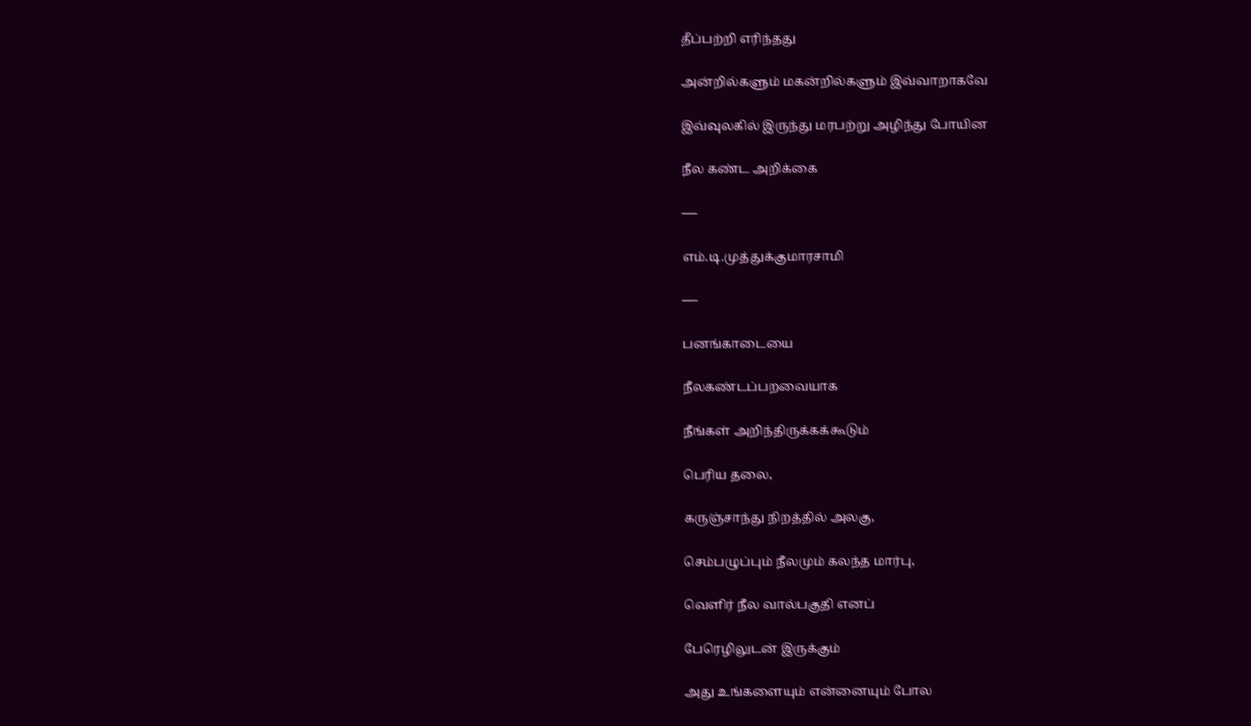தீப்பற்றி எரிந்தது

அன்றில்களும் மகன்றில்களும் இவ்வாறாகவே

இவ்வுலகில் இருந்து மரபற்று அழிந்து போயின

நீல கண்ட அறிக்கை

—-

எம்.டி.முத்துக்குமாரசாமி

—-

பனங்காடையை

நீலகண்டப்பறவையாக

நீங்கள் அறிந்திருக்கக்கூடும்

பெரிய தலை,

கருஞ்சாந்து நிறத்தில் அலகு,

செம்பழுப்பும் நீலமும் கலந்த மார்பு,

வெளிர் நீல வால்பகுதி எனப்

பேரெழிலுடன் இருக்கும்

அது உங்களையும் என்னையும் போல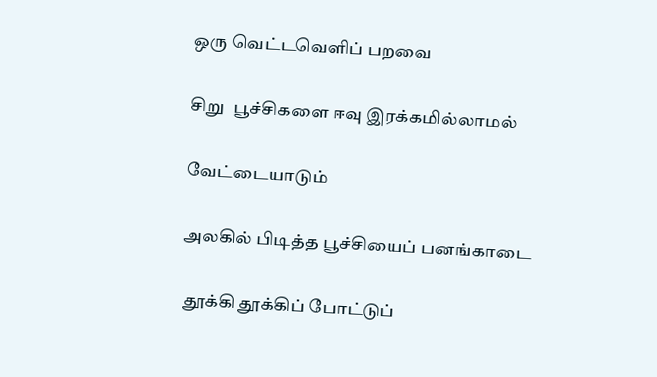ஒரு வெட்டவெளிப் பறவை

சிறு  பூச்சிகளை ஈவு இரக்கமில்லாமல்

வேட்டையாடும்

அலகில் பிடித்த பூச்சியைப் பனங்காடை

 தூக்கி தூக்கிப் போட்டுப்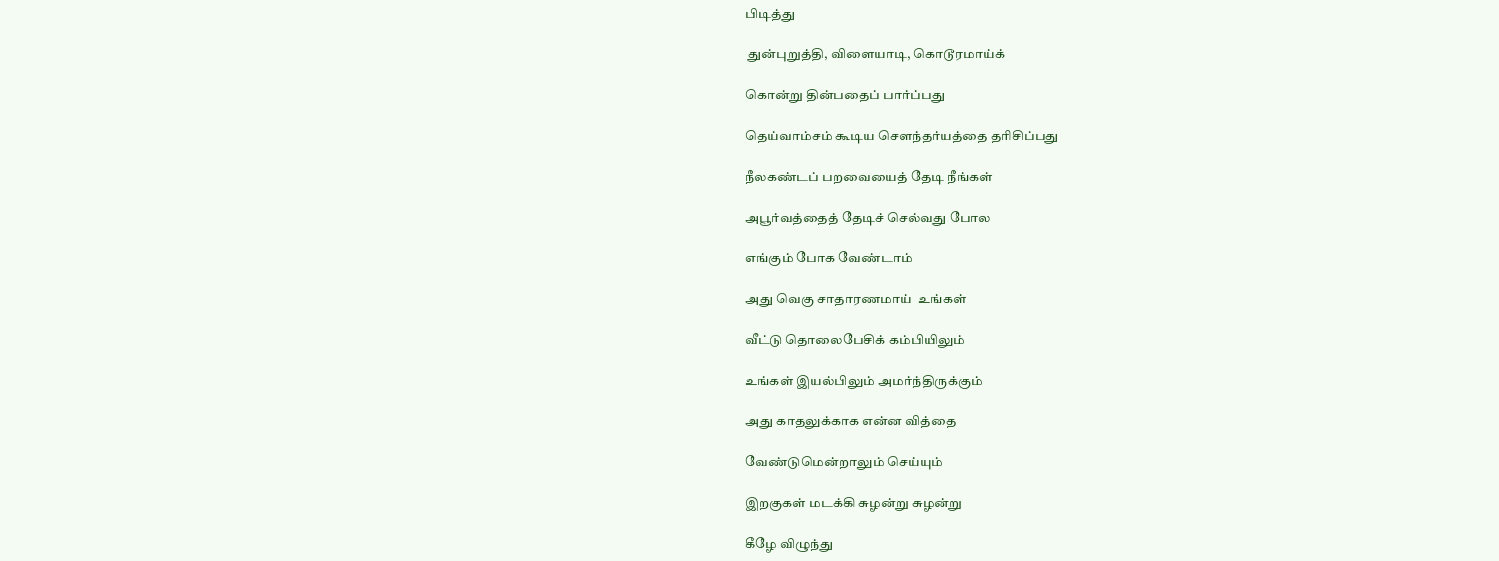பிடித்து

 துன்புறுத்தி, விளையாடி, கொடூரமாய்க்

கொன்று தின்பதைப் பார்ப்பது

தெய்வாம்சம் கூடிய சௌந்தர்யத்தை தரிசிப்பது

நீலகண்டப் பறவையைத் தேடி நீங்கள்

அபூர்வத்தைத் தேடிச் செல்வது போல

எங்கும் போக வேண்டாம்

அது வெகு சாதாரணமாய்  உங்கள்

வீட்டு தொலைபேசிக் கம்பியிலும்

உங்கள் இயல்பிலும் அமர்ந்திருக்கும்

அது காதலுக்காக என்ன வித்தை

வேண்டுமென்றாலும் செய்யும்

இறகுகள் மடக்கி சுழன்று சுழன்று

கீழே விழுந்து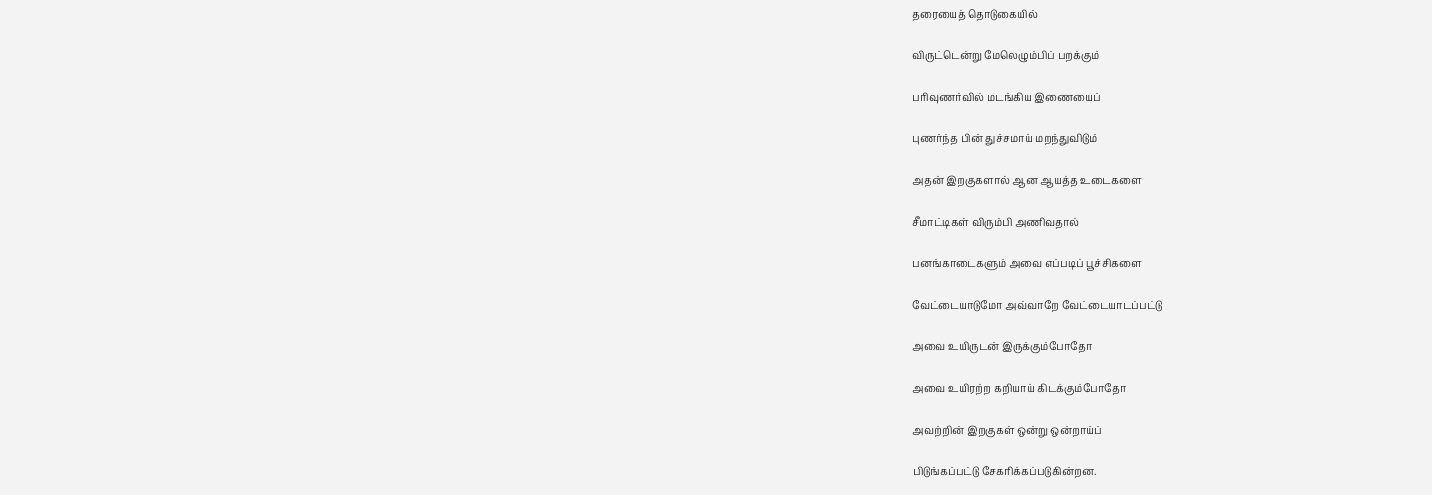தரையைத் தொடுகையில்

விருட்டென்று மேலெழும்பிப் பறக்கும்

பரிவுணர்வில் மடங்கிய இணையைப்

புணர்ந்த பின் துச்சமாய் மறந்துவிடும்

அதன் இறகுகளால் ஆன ஆயத்த உடைகளை

சீமாட்டிகள் விரும்பி அணிவதால்

பனங்காடைகளும் அவை எப்படிப் பூச்சிகளை

வேட்டையாடுமோ அவ்வாறே வேட்டையாடப்பட்டு

அவை உயிருடன் இருக்கும்போதோ

அவை உயிரற்ற கறியாய் கிடக்கும்போதோ

அவற்றின் இறகுகள் ஒன்று ஒன்றாய்ப்

பிடுங்கப்பட்டு சேகரிக்கப்படுகின்றன.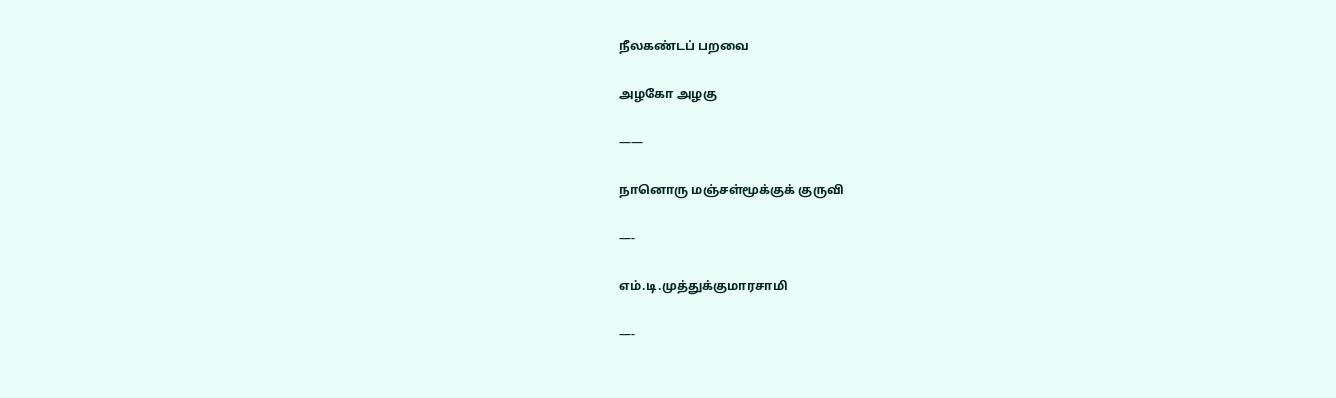நீலகண்டப் பறவை

அழகோ அழகு

——

நானொரு மஞ்சள்மூக்குக் குருவி

—-

எம்.டி.முத்துக்குமாரசாமி

—-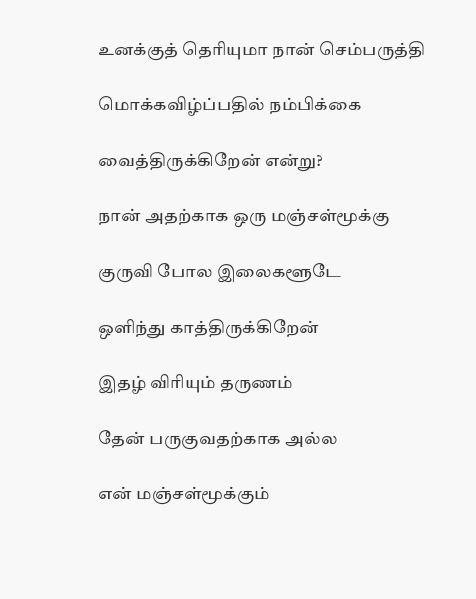உனக்குத் தெரியுமா நான் செம்பருத்தி

மொக்கவிழ்ப்பதில் நம்பிக்கை

வைத்திருக்கிறேன் என்று?

நான் அதற்காக ஒரு மஞ்சள்மூக்கு

குருவி போல இலைகளூடே

ஒளிந்து காத்திருக்கிறேன்

இதழ் விரியும் தருணம்

தேன் பருகுவதற்காக அல்ல

என் மஞ்சள்மூக்கும்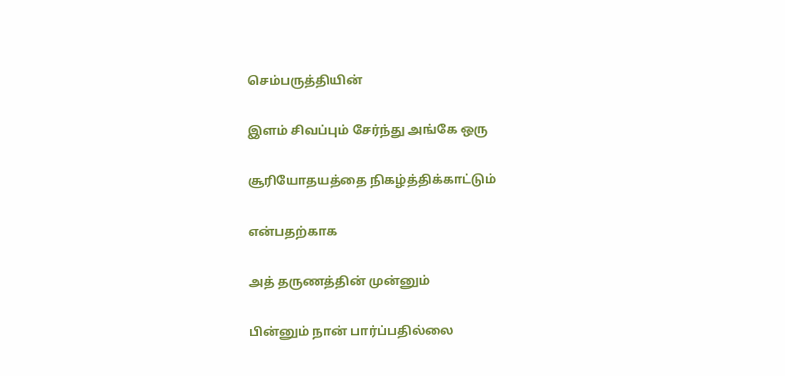செம்பருத்தியின்

இளம் சிவப்பும் சேர்ந்து அங்கே ஒரு

சூரியோதயத்தை நிகழ்த்திக்காட்டும்

என்பதற்காக

அத் தருணத்தின் முன்னும்

பின்னும் நான் பார்ப்பதில்லை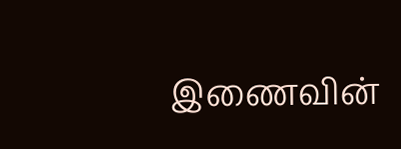இணைவின்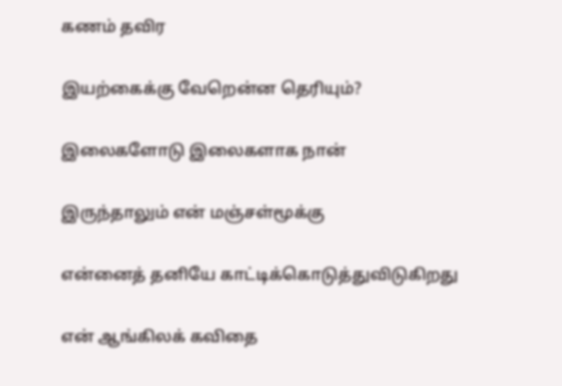கணம் தவிர

இயற்கைக்கு வேறென்ன தெரியும்?

இலைகளோடு இலைகளாக நான்

இருந்தாலும் என் மஞ்சள்மூக்கு

என்னைத் தனியே காட்டிக்கொடுத்துவிடுகிறது

என் ஆங்கிலக் கவிதை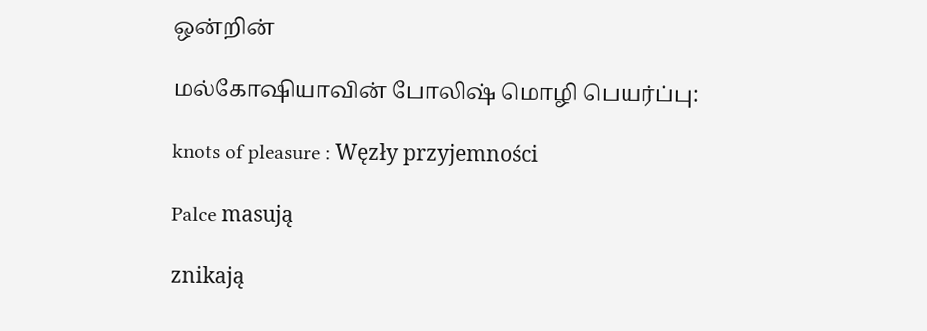ஒன்றின்

மல்கோஷியாவின் போலிஷ் மொழி பெயர்ப்பு:

knots of pleasure : Węzły przyjemności

Palce masują

znikają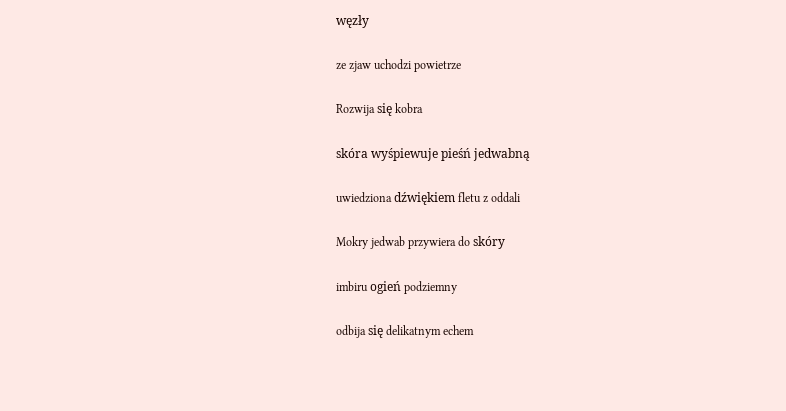węzły

ze zjaw uchodzi powietrze

Rozwija się kobra

skóra wyśpiewuje pieśń jedwabną

uwiedziona dźwiękiem fletu z oddali

Mokry jedwab przywiera do skóry

imbiru ogień podziemny

odbija się delikatnym echem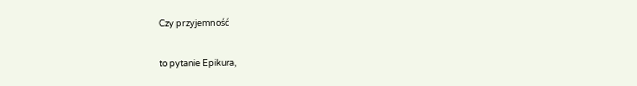Czy przyjemność

to pytanie Epikura,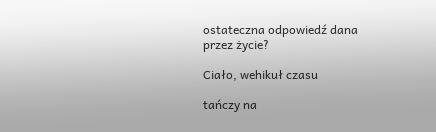ostateczna odpowiedź dana przez życie?

Ciało, wehikuł czasu

tańczy na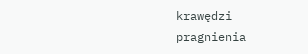krawędzi pragnienia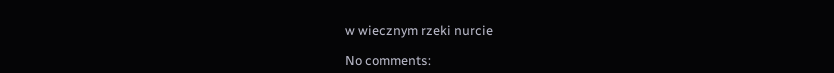w wiecznym rzeki nurcie

No comments: